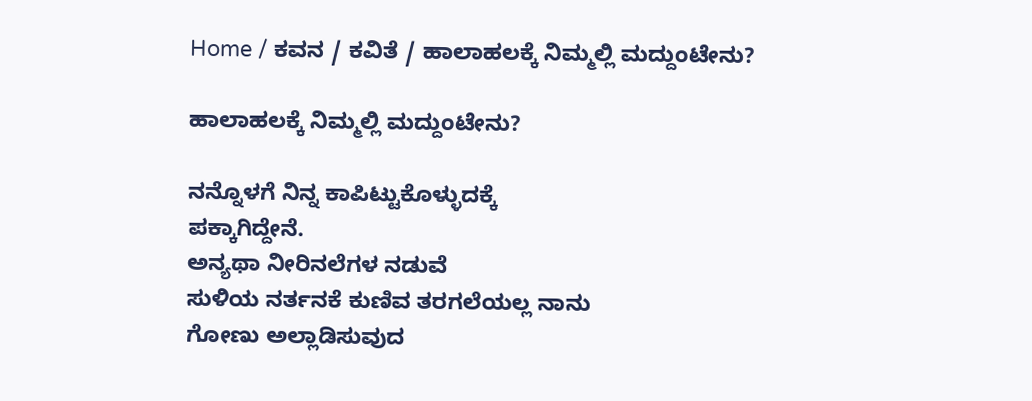Home / ಕವನ / ಕವಿತೆ / ಹಾಲಾಹಲಕ್ಕೆ ನಿಮ್ಮಲ್ಲಿ ಮದ್ದುಂಟೇನು?

ಹಾಲಾಹಲಕ್ಕೆ ನಿಮ್ಮಲ್ಲಿ ಮದ್ದುಂಟೇನು?

ನನ್ನೊಳಗೆ ನಿನ್ನ ಕಾಪಿಟ್ಟುಕೊಳ್ಳುದಕ್ಕೆ
ಪಕ್ಕಾಗಿದ್ದೇನೆ.
ಅನ್ಯಥಾ ನೀರಿನಲೆಗಳ ನಡುವೆ
ಸುಳಿಯ ನರ್ತನಕೆ ಕುಣಿವ ತರಗಲೆಯಲ್ಲ ನಾನು
ಗೋಣು ಅಲ್ಲಾಡಿಸುವುದ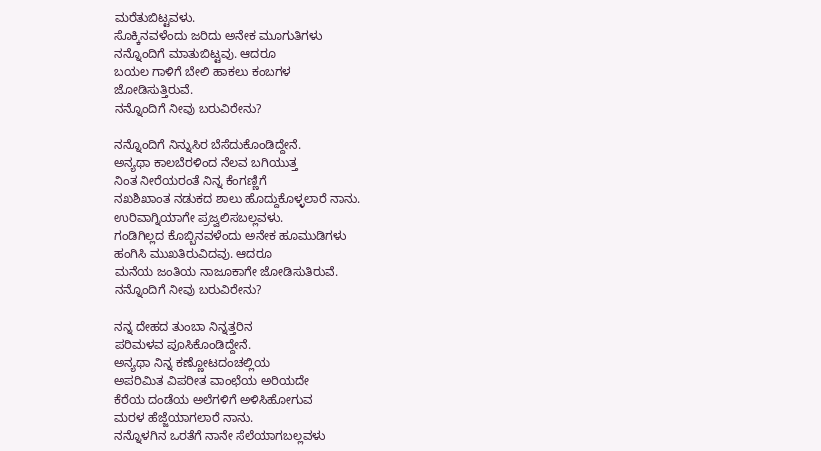ಮರೆತುಬಿಟ್ಟವಳು.
ಸೊಕ್ಕಿನವಳೆಂದು ಜರಿದು ಅನೇಕ ಮೂಗುತಿಗಳು
ನನ್ನೊಂದಿಗೆ ಮಾತುಬಿಟ್ಟವು. ಆದರೂ
ಬಯಲ ಗಾಳಿಗೆ ಬೇಲಿ ಹಾಕಲು ಕಂಬಗಳ
ಜೋಡಿಸುತ್ತಿರುವೆ.
ನನ್ನೊಂದಿಗೆ ನೀವು ಬರುವಿರೇನು?

ನನ್ನೊಂದಿಗೆ ನಿನ್ನುಸಿರ ಬೆಸೆದುಕೊಂಡಿದ್ದೇನೆ.
ಅನ್ಯಥಾ ಕಾಲಬೆರಳಿಂದ ನೆಲವ ಬಗಿಯುತ್ತ
ನಿಂತ ನೀರೆಯರಂತೆ ನಿನ್ನ ಕೆಂಗಣ್ಣಿಗೆ
ನಖಶಿಖಾಂತ ನಡುಕದ ಶಾಲು ಹೊದ್ದುಕೊಳ್ಳಲಾರೆ ನಾನು.
ಉರಿವಾಗ್ನಿಯಾಗೇ ಪ್ರಜ್ವಲಿಸಬಲ್ಲವಳು.
ಗಂಡಿಗಿಲ್ಲದ ಕೊಬ್ಬಿನವಳೆಂದು ಅನೇಕ ಹೂಮುಡಿಗಳು
ಹಂಗಿಸಿ ಮುಖತಿರುವಿದವು. ಆದರೂ
ಮನೆಯ ಜಂತಿಯ ನಾಜೂಕಾಗೇ ಜೋಡಿಸುತಿರುವೆ.
ನನ್ನೊಂದಿಗೆ ನೀವು ಬರುವಿರೇನು?

ನನ್ನ ದೇಹದ ತುಂಬಾ ನಿನ್ನತ್ತರಿನ
ಪರಿಮಳವ ಪೂಸಿಕೊಂಡಿದ್ದೇನೆ.
ಅನ್ಯಥಾ ನಿನ್ನ ಕಣ್ಣೋಟದಂಚಲ್ಲಿಯ
ಅಪರಿಮಿತ ವಿಪರೀತ ವಾಂಛೆಯ ಅರಿಯದೇ
ಕೆರೆಯ ದಂಡೆಯ ಅಲೆಗಳಿಗೆ ಅಳಿಸಿಹೋಗುವ
ಮರಳ ಹೆಜ್ಜೆಯಾಗಲಾರೆ ನಾನು.
ನನ್ನೊಳಗಿನ ಒರತೆಗೆ ನಾನೇ ಸೆಲೆಯಾಗಬಲ್ಲವಳು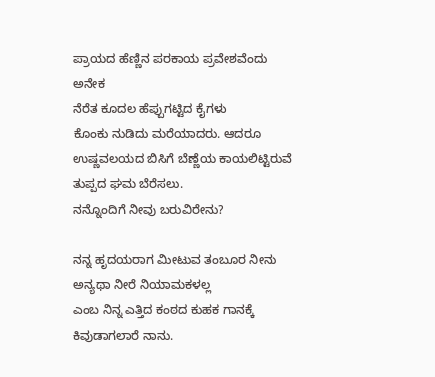ಪ್ರಾಯದ ಹೆಣ್ಣಿನ ಪರಕಾಯ ಪ್ರವೇಶವೆಂದು ಅನೇಕ
ನೆರೆತ ಕೂದಲ ಹೆಪ್ಪುಗಟ್ಟಿದ ಕೈಗಳು
ಕೊಂಕು ನುಡಿದು ಮರೆಯಾದರು. ಆದರೂ
ಉಷ್ಣವಲಯದ ಬಿಸಿಗೆ ಬೆಣ್ಣೆಯ ಕಾಯಲಿಟ್ಟಿರುವೆ
ತುಪ್ಪದ ಘಮ ಬೆರೆಸಲು.
ನನ್ನೊಂದಿಗೆ ನೀವು ಬರುವಿರೇನು?

ನನ್ನ ಹೃದಯರಾಗ ಮೀಟುವ ತಂಬೂರ ನೀನು
ಅನ್ಯಥಾ ನೀರೆ ನಿಯಾಮಕಳಲ್ಲ
ಎಂಬ ನಿನ್ನ ಎತ್ತಿದ ಕಂಠದ ಕುಹಕ ಗಾನಕ್ಕೆ
ಕಿವುಡಾಗಲಾರೆ ನಾನು.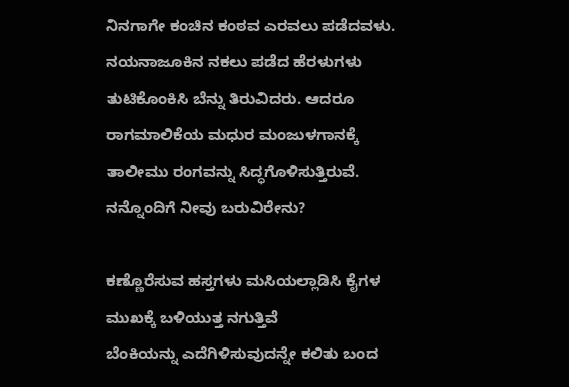ನಿನಗಾಗೇ ಕಂಚಿನ ಕಂಠವ ಎರವಲು ಪಡೆದವಳು.
ನಯನಾಜೂಕಿನ ನಕಲು ಪಡೆದ ಹೆರಳುಗಳು
ತುಟಿಕೊಂಕಿಸಿ ಬೆನ್ನು ತಿರುವಿದರು. ಆದರೂ
ರಾಗಮಾಲಿಕೆಯ ಮಧುರ ಮಂಜುಳಗಾನಕ್ಕೆ
ತಾಲೀಮು ರಂಗವನ್ನು ಸಿದ್ಧಗೊಳಿಸುತ್ತಿರುವೆ.
ನನ್ನೊಂದಿಗೆ ನೀವು ಬರುವಿರೇನು?

ಕಣ್ಣೊರೆಸುವ ಹಸ್ತಗಳು ಮಸಿಯಲ್ಲಾಡಿಸಿ ಕೈಗಳ
ಮುಖಕ್ಕೆ ಬಳಿಯುತ್ತ ನಗುತ್ತಿವೆ
ಬೆಂಕಿಯನ್ನು ಎದೆಗಿಳಿಸುವುದನ್ನೇ ಕಲಿತು ಬಂದ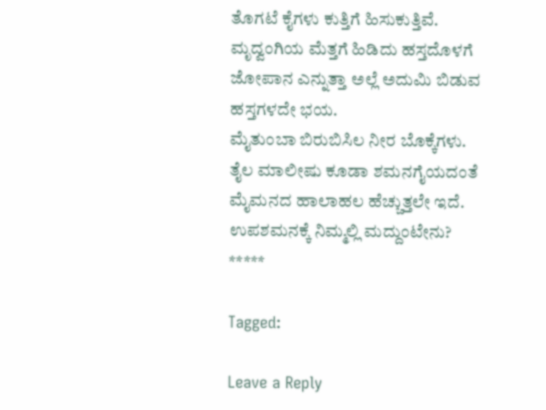ತೊಗಟೆ ಕೈಗಳು ಕುತ್ತಿಗೆ ಹಿಸುಕುತ್ತಿವೆ.
ಮೃದ್ವಂಗಿಯ ಮೆತ್ತಗೆ ಹಿಡಿದು ಹಸ್ತದೊಳಗೆ
ಜೋಪಾನ ಎನ್ನುತ್ತಾ ಅಲ್ಲೆ ಅದುಮಿ ಬಿಡುವ
ಹಸ್ತಗಳದೇ ಭಯ.
ಮೈತುಂಬಾ ಬಿರುಬಿಸಿಲ ನೀರ ಬೊಕ್ಕೆಗಳು.
ತೈಲ ಮಾಲೀಷು ಕೂಡಾ ಶಮನಗೈಯದಂತೆ
ಮೈಮನದ ಹಾಲಾಹಲ ಹೆಚ್ಚುತ್ತಲೇ ಇದೆ.
ಉಪಶಮನಕ್ಕೆ ನಿಮ್ಮಲ್ಲಿ ಮದ್ದುಂಟೇನು?
*****

Tagged:

Leave a Reply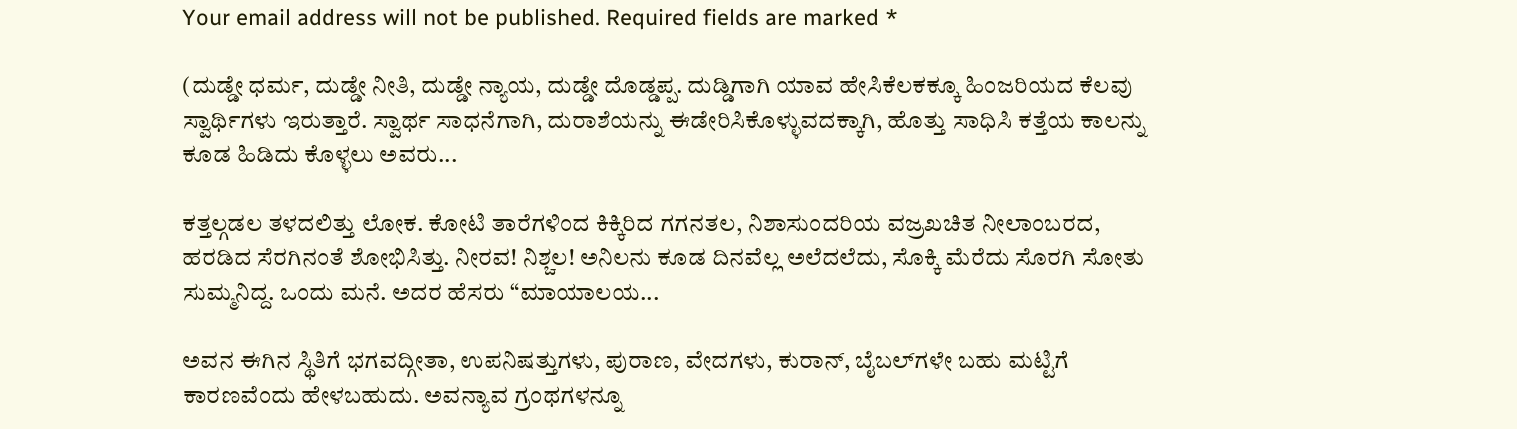Your email address will not be published. Required fields are marked *

(ದುಡ್ಡೇ ಧರ್ಮ, ದುಡ್ಡೇ ನೀತಿ, ದುಡ್ಡೇ ನ್ಯಾಯ, ದುಡ್ಡೇ ದೊಡ್ಡಪ್ಪ. ದುಡ್ಡಿಗಾಗಿ ಯಾವ ಹೇಸಿಕೆಲಕಕ್ಕೂ ಹಿಂಜರಿಯದ ಕೆಲವು ಸ್ವಾರ್ಥಿಗಳು ಇರುತ್ತಾರೆ. ಸ್ವಾರ್ಥ ಸಾಧನೆಗಾಗಿ, ದುರಾಶೆಯನ್ನು ಈಡೇರಿಸಿಕೊಳ್ಳುವದಕ್ಕಾಗಿ, ಹೊತ್ತು ಸಾಧಿಸಿ ಕತ್ತೆಯ ಕಾಲನ್ನು ಕೂಡ ಹಿಡಿದು ಕೊಳ್ಳಲು ಅವರು...

ಕತ್ತಲ್ಗಡಲ ತಳದಲಿತ್ತು ಲೋಕ. ಕೋಟಿ ತಾರೆಗಳಿಂದ ಕಿಕ್ಕಿರಿದ ಗಗನತಲ, ನಿಶಾಸುಂದರಿಯ ವಜ್ರಖಚಿತ ನೀಲಾಂಬರದ, ಹರಡಿದ ಸೆರಗಿನಂತೆ ಶೋಭಿಸಿತ್ತು. ನೀರವ! ನಿಶ್ಚಲ! ಅನಿಲನು ಕೂಡ ದಿನವೆಲ್ಲ ಅಲೆದಲೆದು, ಸೊಕ್ಕಿ ಮೆರೆದು ಸೊರಗಿ ಸೋತು ಸುಮ್ಮನಿದ್ದ. ಒಂದು ಮನೆ. ಅದರ ಹೆಸರು “ಮಾಯಾಲಯ...

ಅವನ ಈಗಿನ ಸ್ಥಿತಿಗೆ ಭಗವದ್ಗೀತಾ, ಉಪನಿಷತ್ತುಗಳು, ಪುರಾಣ, ವೇದಗಳು, ಕುರಾನ್, ಬೈಬಲ್‌ಗಳೇ ಬಹು ಮಟ್ಟಿಗೆ ಕಾರಣವೆಂದು ಹೇಳಬಹುದು. ಅವನ್ಯಾವ ಗ್ರಂಥಗಳನ್ನೂ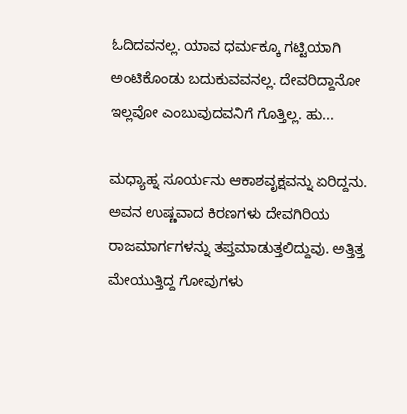ಓದಿದವನಲ್ಲ. ಯಾವ ಧರ್ಮಕ್ಕೂ ಗಟ್ಟಿಯಾಗಿ ಅಂಟಿಕೊಂಡು ಬದುಕುವವನಲ್ಲ. ದೇವರಿದ್ದಾನೋ ಇಲ್ಲವೋ ಎಂಬುವುದವನಿಗೆ ಗೊತ್ತಿಲ್ಲ. ಹು...

ಮಧ್ಯಾಹ್ನ ಸೂರ್ಯನು ಆಕಾಶವೃಕ್ಷವನ್ನು ಏರಿದ್ದನು. ಅವನ ಉಷ್ಣವಾದ ಕಿರಣಗಳು ದೇವಗಿರಿಯ ರಾಜಮಾರ್ಗಗಳನ್ನು ತಪ್ತಮಾಡುತ್ತಲಿದ್ದುವು. ಅತ್ತಿತ್ತ ಮೇಯುತ್ತಿದ್ದ ಗೋವುಗಳು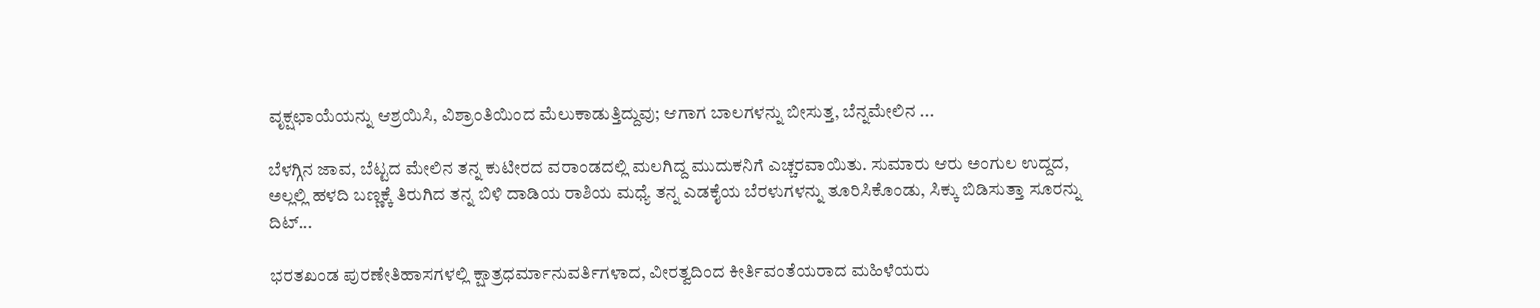ವೃಕ್ಷಛಾಯೆಯನ್ನು ಆಶ್ರಯಿಸಿ, ವಿಶ್ರಾಂತಿಯಿಂದ ಮೆಲುಕಾಡುತ್ತಿದ್ದುವು; ಆಗಾಗ ಬಾಲಗಳನ್ನು ಬೀಸುತ್ತ, ಬೆನ್ನಮೇಲಿನ ...

ಬೆಳಗ್ಗಿನ ಜಾವ, ಬೆಟ್ಟದ ಮೇಲಿನ ತನ್ನ ಕುಟೀರದ ವರಾಂಡದಲ್ಲಿ ಮಲಗಿದ್ದ ಮುದುಕನಿಗೆ ಎಚ್ಚರವಾಯಿತು. ಸುಮಾರು ಆರು ಅಂಗುಲ ಉದ್ದದ, ಅಲ್ಲಲ್ಲಿ ಹಳದಿ ಬಣ್ಣಕ್ಕೆ ತಿರುಗಿದ ತನ್ನ ಬಿಳಿ ದಾಡಿಯ ರಾಶಿಯ ಮಧ್ಯೆ ತನ್ನ ಎಡಕೈಯ ಬೆರಳುಗಳನ್ನು ತೂರಿಸಿಕೊಂಡು, ಸಿಕ್ಕು ಬಿಡಿಸುತ್ತಾ ಸೂರನ್ನು ದಿಟ್...

ಭರತಖಂಡ ಪುರಣೇತಿಹಾಸಗಳಲ್ಲಿ ಕ್ಷಾತ್ರಧರ್ಮಾನುವರ್ತಿಗಳಾದ, ವೀರತ್ವದಿಂದ ಕೀರ್ತಿವಂತೆಯರಾದ ಮಹಿಳೆಯರು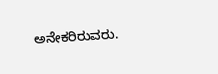ಅನೇಕರಿರುವರು.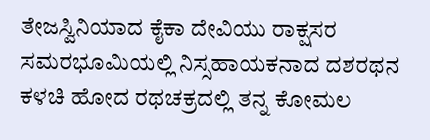ತೇಜಸ್ವಿನಿಯಾದ ಕೈಕಾ ದೇವಿಯು ರಾಕ್ಷಸರ ಸಮರಭೂಮಿಯಲ್ಲಿ ನಿಸ್ಸಹಾಯಕನಾದ ದಶರಥನ ಕಳಚಿ ಹೋದ ರಥಚಕ್ರದಲ್ಲಿ ತನ್ನ ಕೋಮಲ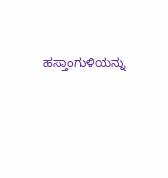ಹಸ್ತಾಂಗುಳಿಯನ್ನು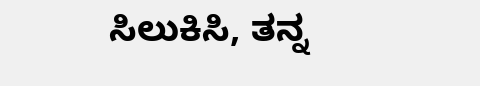ಸಿಲುಕಿಸಿ, ತನ್ನ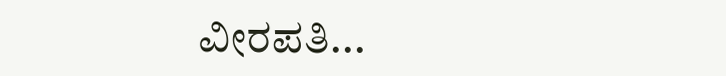ವೀರಪತಿ...